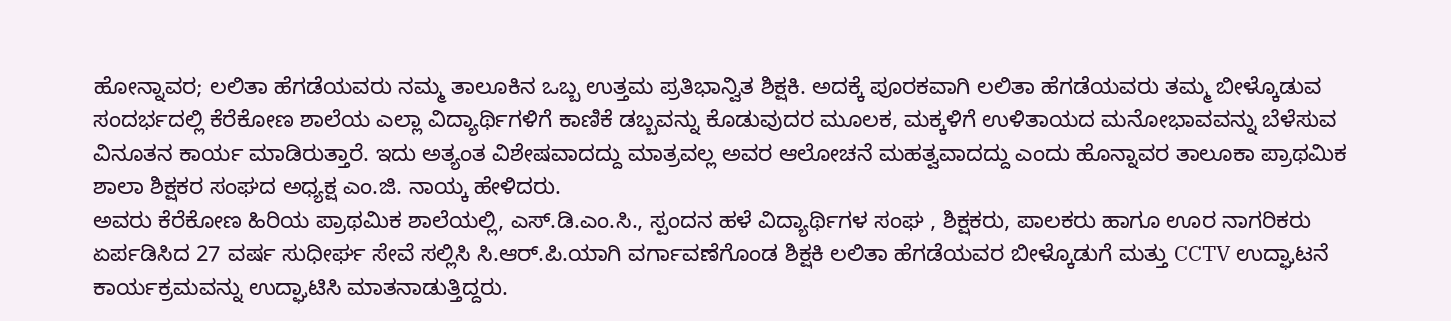ಹೋನ್ನಾವರ; ಲಲಿತಾ ಹೆಗಡೆಯವರು ನಮ್ಮ ತಾಲೂಕಿನ ಒಬ್ಬ ಉತ್ತಮ ಪ್ರತಿಭಾನ್ವಿತ ಶಿಕ್ಷಕಿ. ಅದಕ್ಕೆ ಪೂರಕವಾಗಿ ಲಲಿತಾ ಹೆಗಡೆಯವರು ತಮ್ಮ ಬೀಳ್ಕೊಡುವ ಸಂದರ್ಭದಲ್ಲಿ ಕೆರೆಕೋಣ ಶಾಲೆಯ ಎಲ್ಲಾ ವಿದ್ಯಾರ್ಥಿಗಳಿಗೆ ಕಾಣಿಕೆ ಡಬ್ಬವನ್ನು ಕೊಡುವುದರ ಮೂಲಕ, ಮಕ್ಕಳಿಗೆ ಉಳಿತಾಯದ ಮನೋಭಾವವನ್ನು ಬೆಳೆಸುವ ವಿನೂತನ ಕಾರ್ಯ ಮಾಡಿರುತ್ತಾರೆ. ಇದು ಅತ್ಯಂತ ವಿಶೇಷವಾದದ್ದು ಮಾತ್ರವಲ್ಲ ಅವರ ಆಲೋಚನೆ ಮಹತ್ವವಾದದ್ದು ಎಂದು ಹೊನ್ನಾವರ ತಾಲೂಕಾ ಪ್ರಾಥಮಿಕ ಶಾಲಾ ಶಿಕ್ಷಕರ ಸಂಘದ ಅಧ್ಯಕ್ಷ ಎಂ.ಜಿ. ನಾಯ್ಕ ಹೇಳಿದರು.
ಅವರು ಕೆರೆಕೋಣ ಹಿರಿಯ ಪ್ರಾಥಮಿಕ ಶಾಲೆಯಲ್ಲಿ, ಎಸ್.ಡಿ.ಎಂ.ಸಿ., ಸ್ಪಂದನ ಹಳೆ ವಿದ್ಯಾರ್ಥಿಗಳ ಸಂಘ , ಶಿಕ್ಷಕರು, ಪಾಲಕರು ಹಾಗೂ ಊರ ನಾಗರಿಕರು ಏರ್ಪಡಿಸಿದ 27 ವರ್ಷ ಸುಧೀರ್ಘ ಸೇವೆ ಸಲ್ಲಿಸಿ ಸಿ.ಆರ್.ಪಿ.ಯಾಗಿ ವರ್ಗಾವಣೆಗೊಂಡ ಶಿಕ್ಷಕಿ ಲಲಿತಾ ಹೆಗಡೆಯವರ ಬೀಳ್ಕೊಡುಗೆ ಮತ್ತು CCTV ಉದ್ಘಾಟನೆ ಕಾರ್ಯಕ್ರಮವನ್ನು ಉದ್ಘಾಟಿಸಿ ಮಾತನಾಡುತ್ತಿದ್ದರು.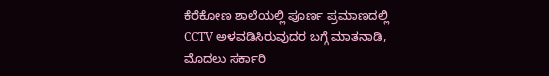ಕೆರೆಕೋಣ ಶಾಲೆಯಲ್ಲಿ ಪೂರ್ಣ ಪ್ರಮಾಣದಲ್ಲಿ CCTV ಅಳವಡಿಸಿರುವುದರ ಬಗ್ಗೆ ಮಾತನಾಡಿ, ಮೊದಲು ಸರ್ಕಾರಿ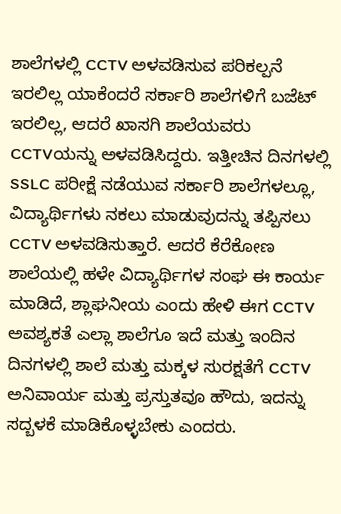ಶಾಲೆಗಳಲ್ಲಿ CCTV ಅಳವಡಿಸುವ ಪರಿಕಲ್ಪನೆ ಇರಲಿಲ್ಲ ಯಾಕೆಂದರೆ ಸರ್ಕಾರಿ ಶಾಲೆಗಳಿಗೆ ಬಜೆಟ್ ಇರಲಿಲ್ಲ, ಆದರೆ ಖಾಸಗಿ ಶಾಲೆಯವರು CCTVಯನ್ನು ಅಳವಡಿಸಿದ್ದರು. ಇತ್ತೀಚಿನ ದಿನಗಳಲ್ಲಿ SSLC ಪರೀಕ್ಷೆ ನಡೆಯುವ ಸರ್ಕಾರಿ ಶಾಲೆಗಳಲ್ಲೂ, ವಿದ್ಯಾರ್ಥಿಗಳು ನಕಲು ಮಾಡುವುದನ್ನು ತಪ್ಪಿಸಲು CCTV ಅಳವಡಿಸುತ್ತಾರೆ. ಆದರೆ ಕೆರೆಕೋಣ ಶಾಲೆಯಲ್ಲಿ ಹಳೇ ವಿದ್ಯಾರ್ಥಿಗಳ ಸಂಘ ಈ ಕಾರ್ಯ ಮಾಡಿದೆ, ಶ್ಲಾಘನೀಯ ಎಂದು ಹೇಳಿ ಈಗ CCTV ಅವಶ್ಯಕತೆ ಎಲ್ಲಾ ಶಾಲೆಗೂ ಇದೆ ಮತ್ತು ಇಂದಿನ ದಿನಗಳಲ್ಲಿ ಶಾಲೆ ಮತ್ತು ಮಕ್ಕಳ ಸುರಕ್ಷತೆಗೆ CCTV ಅನಿವಾರ್ಯ ಮತ್ತು ಪ್ರಸ್ತುತವೂ ಹೌದು, ಇದನ್ನು ಸದ್ಬಳಕೆ ಮಾಡಿಕೊಳ್ಳಬೇಕು ಎಂದರು.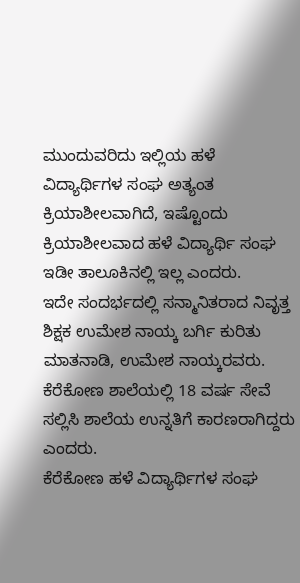ಮುಂದುವರಿದು ಇಲ್ಲಿಯ ಹಳೆ ವಿದ್ಯಾರ್ಥಿಗಳ ಸಂಘ ಅತ್ಯಂತ ಕ್ರಿಯಾಶೀಲವಾಗಿದೆ, ಇಷ್ಟೊಂದು ಕ್ರಿಯಾಶೀಲವಾದ ಹಳೆ ವಿದ್ಯಾರ್ಥಿ ಸಂಘ ಇಡೀ ತಾಲೂಕಿನಲ್ಲಿ ಇಲ್ಲ ಎಂದರು.
ಇದೇ ಸಂದರ್ಭದಲ್ಲಿ ಸನ್ಮಾನಿತರಾದ ನಿವೃತ್ತ ಶಿಕ್ಷಕ ಉಮೇಶ ನಾಯ್ಕ ಬರ್ಗಿ ಕುರಿತು ಮಾತನಾಡಿ, ಉಮೇಶ ನಾಯ್ಕರವರು. ಕೆರೆಕೋಣ ಶಾಲೆಯಲ್ಲಿ 18 ವರ್ಷ ಸೇವೆ ಸಲ್ಲಿಸಿ ಶಾಲೆಯ ಉನ್ನತಿಗೆ ಕಾರಣರಾಗಿದ್ದರು ಎಂದರು.
ಕೆರೆಕೋಣ ಹಳೆ ವಿದ್ಯಾರ್ಥಿಗಳ ಸಂಘ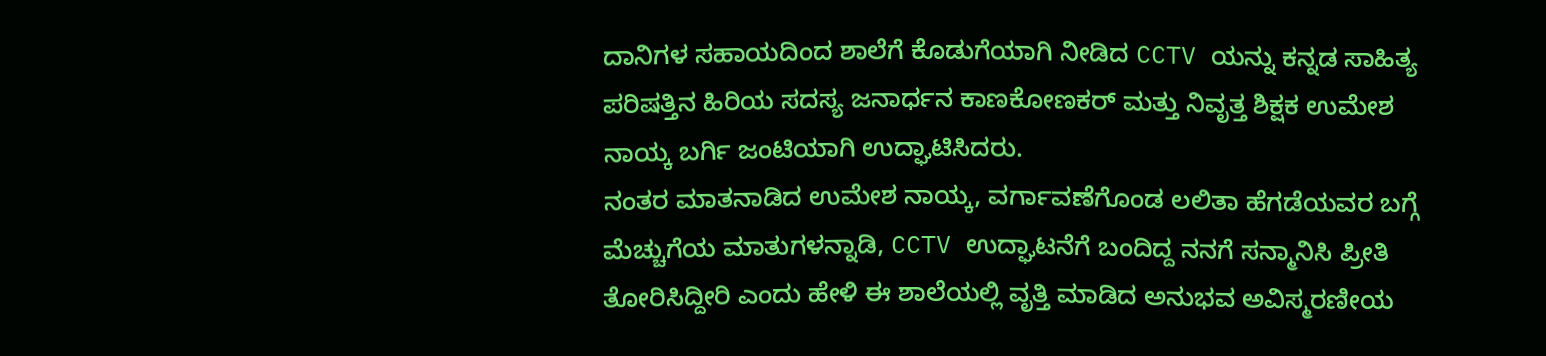ದಾನಿಗಳ ಸಹಾಯದಿಂದ ಶಾಲೆಗೆ ಕೊಡುಗೆಯಾಗಿ ನೀಡಿದ CCTV ಯನ್ನು ಕನ್ನಡ ಸಾಹಿತ್ಯ ಪರಿಷತ್ತಿನ ಹಿರಿಯ ಸದಸ್ಯ ಜನಾರ್ಧನ ಕಾಣಕೋಣಕರ್ ಮತ್ತು ನಿವೃತ್ತ ಶಿಕ್ಷಕ ಉಮೇಶ ನಾಯ್ಕ ಬರ್ಗಿ ಜಂಟಿಯಾಗಿ ಉದ್ಘಾಟಿಸಿದರು.
ನಂತರ ಮಾತನಾಡಿದ ಉಮೇಶ ನಾಯ್ಕ, ವರ್ಗಾವಣೆಗೊಂಡ ಲಲಿತಾ ಹೆಗಡೆಯವರ ಬಗ್ಗೆ ಮೆಚ್ಚುಗೆಯ ಮಾತುಗಳನ್ನಾಡಿ, CCTV ಉದ್ಘಾಟನೆಗೆ ಬಂದಿದ್ದ ನನಗೆ ಸನ್ಮಾನಿಸಿ ಪ್ರೀತಿ ತೋರಿಸಿದ್ದೀರಿ ಎಂದು ಹೇಳಿ ಈ ಶಾಲೆಯಲ್ಲಿ ವೃತ್ತಿ ಮಾಡಿದ ಅನುಭವ ಅವಿಸ್ಮರಣೀಯ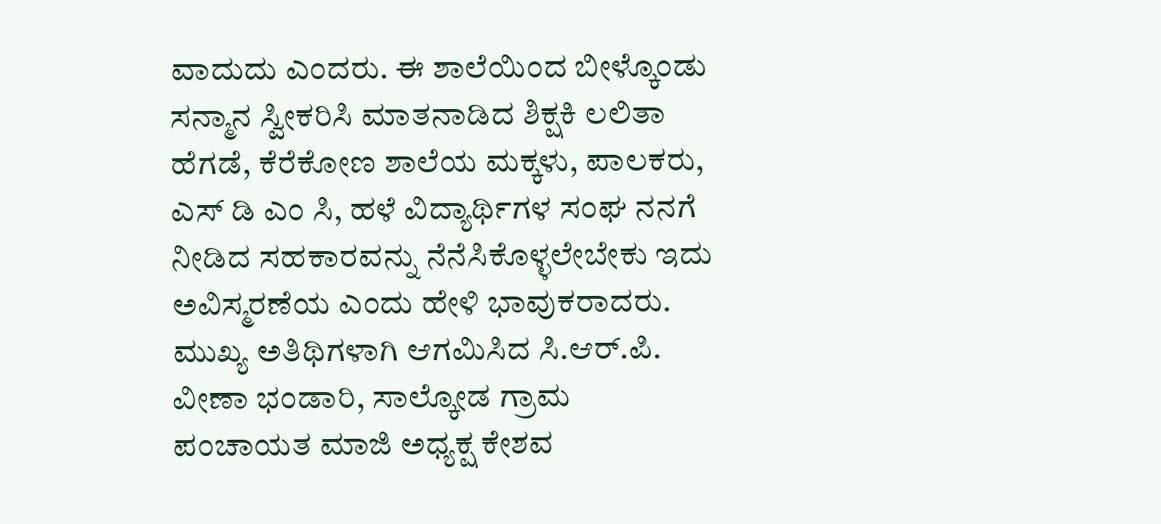ವಾದುದು ಎಂದರು. ಈ ಶಾಲೆಯಿಂದ ಬೀಳ್ಕೊಂಡು ಸನ್ಮಾನ ಸ್ವೀಕರಿಸಿ ಮಾತನಾಡಿದ ಶಿಕ್ಷಕಿ ಲಲಿತಾ ಹೆಗಡೆ, ಕೆರೆಕೋಣ ಶಾಲೆಯ ಮಕ್ಕಳು, ಪಾಲಕರು, ಎಸ್ ಡಿ ಎಂ ಸಿ, ಹಳೆ ವಿದ್ಯಾರ್ಥಿಗಳ ಸಂಘ ನನಗೆ ನೀಡಿದ ಸಹಕಾರವನ್ನು ನೆನೆಸಿಕೊಳ್ಳಲೇಬೇಕು ಇದು ಅವಿಸ್ಮರಣೆಯ ಎಂದು ಹೇಳಿ ಭಾವುಕರಾದರು.
ಮುಖ್ಯ ಅತಿಥಿಗಳಾಗಿ ಆಗಮಿಸಿದ ಸಿ.ಆರ್.ಪಿ. ವೀಣಾ ಭಂಡಾರಿ, ಸಾಲ್ಕೋಡ ಗ್ರಾಮ ಪಂಚಾಯತ ಮಾಜಿ ಅಧ್ಯಕ್ಷ ಕೇಶವ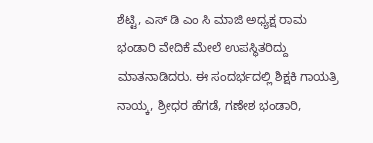ಶೆಟ್ಟಿ, ಎಸ್ ಡಿ ಎಂ ಸಿ ಮಾಜಿ ಅಧ್ಯಕ್ಷ ರಾಮ ಭಂಡಾರಿ ವೇದಿಕೆ ಮೇಲೆ ಉಪಸ್ಥಿತರಿದ್ದು ಮಾತನಾಡಿದರು. ಈ ಸಂದರ್ಭದಲ್ಲಿ ಶಿಕ್ಷಕಿ ಗಾಯತ್ರಿ ನಾಯ್ಕ, ಶ್ರೀಧರ ಹೆಗಡೆ, ಗಣೇಶ ಭಂಡಾರಿ,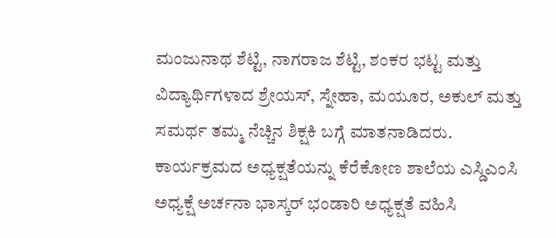ಮಂಜುನಾಥ ಶೆಟ್ಟಿ, ನಾಗರಾಜ ಶೆಟ್ಟಿ, ಶಂಕರ ಭಟ್ಟ ಮತ್ತು ವಿದ್ಯಾರ್ಥಿಗಳಾದ ಶ್ರೇಯಸ್, ಸ್ನೇಹಾ, ಮಯೂರ, ಅಕುಲ್ ಮತ್ತು ಸಮರ್ಥ ತಮ್ಮ ನೆಚ್ಚಿನ ಶಿಕ್ಷಕಿ ಬಗ್ಗೆ ಮಾತನಾಡಿದರು.
ಕಾರ್ಯಕ್ರಮದ ಅಧ್ಯಕ್ಷತೆಯನ್ನು ಕೆರೆಕೋಣ ಶಾಲೆಯ ಎಸ್ಡಿಎಂಸಿ ಅಧ್ಯಕ್ಷೆ ಅರ್ಚನಾ ಭಾಸ್ಕರ್ ಭಂಡಾರಿ ಅಧ್ಯಕ್ಷತೆ ವಹಿಸಿ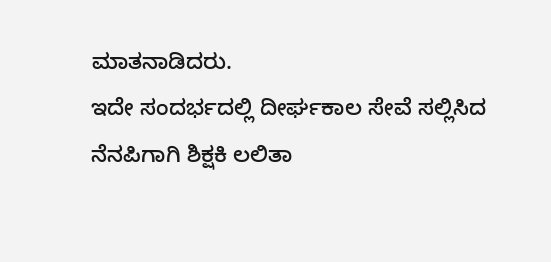ಮಾತನಾಡಿದರು.
ಇದೇ ಸಂದರ್ಭದಲ್ಲಿ ದೀರ್ಘಕಾಲ ಸೇವೆ ಸಲ್ಲಿಸಿದ ನೆನಪಿಗಾಗಿ ಶಿಕ್ಷಕಿ ಲಲಿತಾ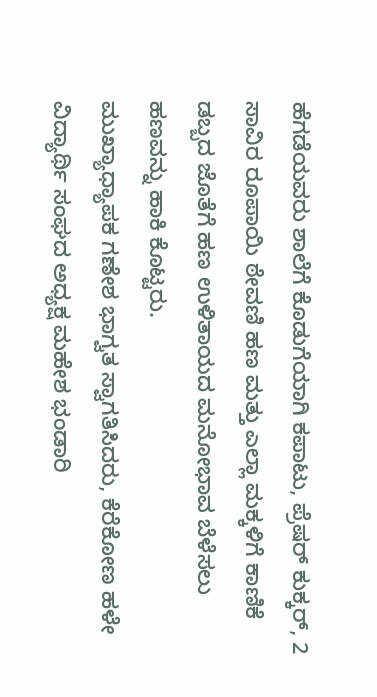ಹೆಗಡೆಯವರು ಶಾಲೆಗೆ ಕೊಡುಗೆಯಾಗಿ ಕಪಾಟು, ಪ್ರೆಷರ್ ಕುಕ್ಕರ್, 2 ಸಾವಿರ ರೂಪಾಯಿ ಠೇವಣಿ ಹಣ ಮತ್ತು ಎಲ್ಲಾ ಮಕ್ಕಳಿಗೆ ಕಾಣಿಕೆ ಡಬ್ಬದ ಜೊತೆಗೆ ಹಣ ಉಳಿತಾಯದ ಮನೋಭಾವ ಬೆಳೆಸಲು ಹಣವನ್ನು ಹಾಕಿ ಕೊಟ್ಟರು.
ಮುಖ್ಯಾಧ್ಯಾಪಕ ಗಣೇಶ ಭಾಗ್ವತ ಸ್ವಾಗತಿಸಿದರು, ಕೆರೆಕೋಣ ಹಳೇ ವಿದ್ಯಾರ್ಥಿ ಸಂಘದ ಅಧ್ಯಕ್ಷ ಮಹೇಶ ಭಂಡಾರಿ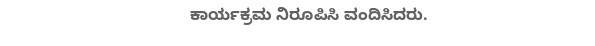ಕಾರ್ಯಕ್ರಮ ನಿರೂಪಿಸಿ ವಂದಿಸಿದರು.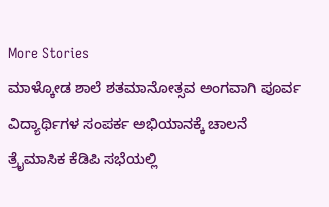More Stories
ಮಾಳ್ಕೋಡ ಶಾಲೆ ಶತಮಾನೋತ್ಸವ ಅಂಗವಾಗಿ ಪೂರ್ವ ವಿದ್ಯಾರ್ಥಿಗಳ ಸಂಪರ್ಕ ಅಭಿಯಾನಕ್ಕೆ ಚಾಲನೆ
ತ್ರೈಮಾಸಿಕ ಕೆಡಿಪಿ ಸಭೆಯಲ್ಲಿ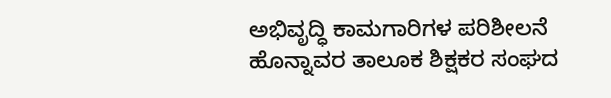ಅಭಿವೃದ್ಧಿ ಕಾಮಗಾರಿಗಳ ಪರಿಶೀಲನೆ
ಹೊನ್ನಾವರ ತಾಲೂಕ ಶಿಕ್ಷಕರ ಸಂಘದ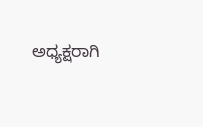ಅಧ್ಯಕ್ಷರಾಗಿ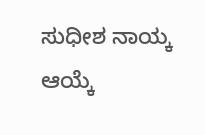ಸುಧೀಶ ನಾಯ್ಕ ಆಯ್ಕೆ